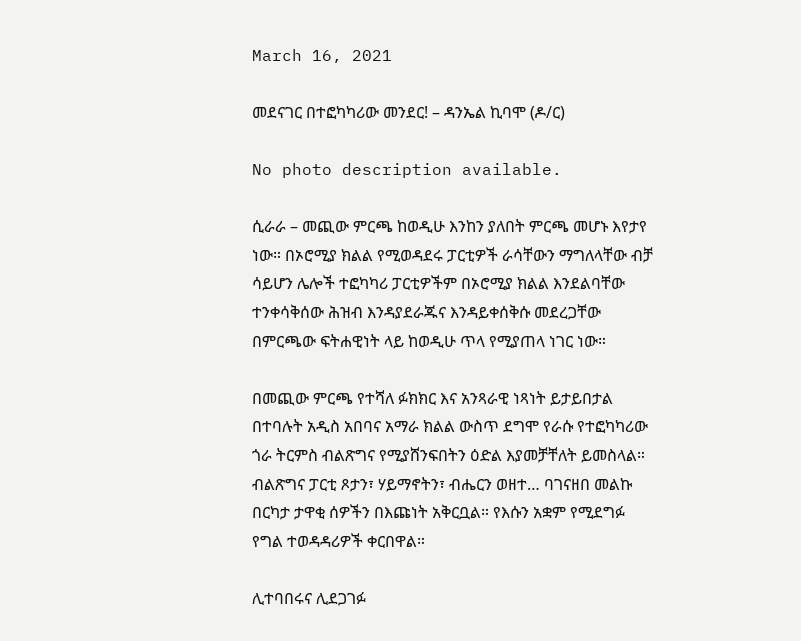March 16, 2021

መደናገር በተፎካካሪው መንደር! – ዳንኤል ኪባሞ (ዶ/ር)

No photo description available.

ሲራራ – መጪው ምርጫ ከወዲሁ እንከን ያለበት ምርጫ መሆኑ እየታየ ነው። በኦሮሚያ ክልል የሚወዳደሩ ፓርቲዎች ራሳቸውን ማግለላቸው ብቻ ሳይሆን ሌሎች ተፎካካሪ ፓርቲዎችም በኦሮሚያ ክልል እንደልባቸው ተንቀሳቅሰው ሕዝብ እንዳያደራጁና እንዳይቀሰቅሱ መደረጋቸው በምርጫው ፍትሐዊነት ላይ ከወዲሁ ጥላ የሚያጠላ ነገር ነው።

በመጪው ምርጫ የተሻለ ፉክክር እና አንጻራዊ ነጻነት ይታይበታል በተባሉት አዲስ አበባና አማራ ክልል ውስጥ ደግሞ የራሱ የተፎካካሪው ጎራ ትርምስ ብልጽግና የሚያሸንፍበትን ዕድል እያመቻቸለት ይመስላል። ብልጽግና ፓርቲ ጾታን፣ ሃይማኖትን፣ ብሔርን ወዘተ… ባገናዘበ መልኩ በርካታ ታዋቂ ሰዎችን በእጩነት አቅርቧል። የእሱን አቋም የሚደግፉ የግል ተወዳዳሪዎች ቀርበዋል።

ሊተባበሩና ሊደጋገፉ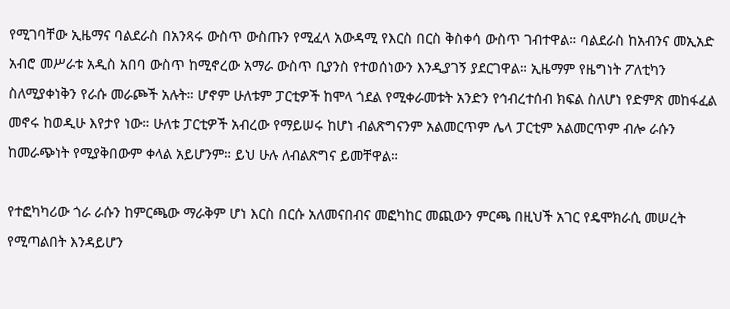የሚገባቸው ኢዜማና ባልደራስ በአንጻሩ ውስጥ ውስጡን የሚፈላ አውዳሚ የእርስ በርስ ቅስቀሳ ውስጥ ገብተዋል። ባልደራስ ከአብንና መኢአድ አብሮ መሥራቱ አዲስ አበባ ውስጥ ከሚኖረው አማራ ውስጥ ቢያንስ የተወሰነውን እንዲያገኝ ያደርገዋል። ኢዜማም የዜግነት ፖለቲካን ስለሚያቀነቅን የራሱ መራጮች አሉት። ሆኖም ሁለቱም ፓርቲዎች ከሞላ ጎደል የሚቀራመቱት አንድን የኅብረተሰብ ክፍል ስለሆነ የድምጽ መከፋፈል መኖሩ ከወዲሁ እየታየ ነው። ሁለቱ ፓርቲዎች አብረው የማይሠሩ ከሆነ ብልጽግናንም አልመርጥም ሌላ ፓርቲም አልመርጥም ብሎ ራሱን ከመራጭነት የሚያቅበውም ቀላል አይሆንም። ይህ ሁሉ ለብልጽግና ይመቸዋል።

የተፎካካሪው ጎራ ራሱን ከምርጫው ማራቅም ሆነ እርስ በርሱ አለመናበብና መፎካከር መጪውን ምርጫ በዚህች አገር የዴሞክራሲ መሠረት የሚጣልበት እንዳይሆን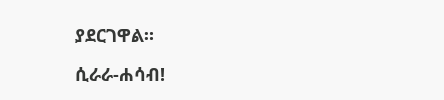ያደርገዋል።

ሲራራ-ሐሳብ!